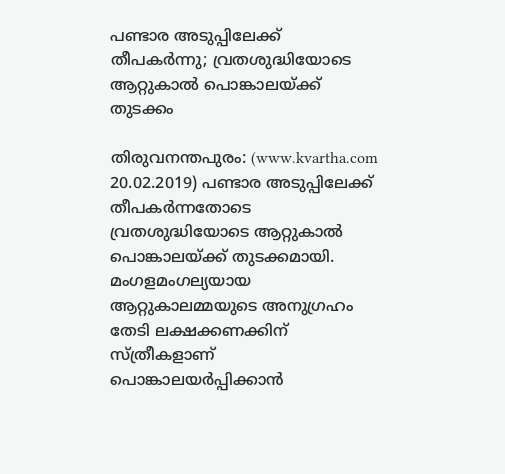പണ്ടാര അടുപ്പിലേക്ക് തീപകര്‍ന്നു; വ്രതശുദ്ധിയോടെ ആറ്റുകാല്‍ പൊങ്കാലയ്ക്ക് തുടക്കം

തിരുവനന്തപുരം: (www.kvartha.com 20.02.2019) പണ്ടാര അടുപ്പിലേക്ക് തീപകര്‍ന്നതോടെ വ്രതശുദ്ധിയോടെ ആറ്റുകാല്‍ പൊങ്കാലയ്ക്ക് തുടക്കമായി. മംഗളമംഗല്യയായ ആറ്റുകാലമ്മയുടെ അനുഗ്രഹം തേടി ലക്ഷക്കണക്കിന് സ്ത്രീകളാണ് പൊങ്കാലയര്‍പ്പിക്കാന്‍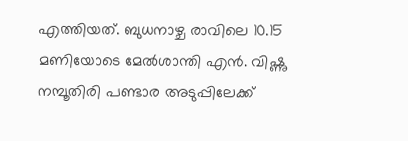എത്തിയത്. ബുധനാഴ്ച രാവിലെ 10.15 മണിയോടെ മേല്‍ശാന്തി എന്‍. വിഷ്ണു നമ്പൂതിരി പണ്ടാര അടുപ്പിലേക്ക്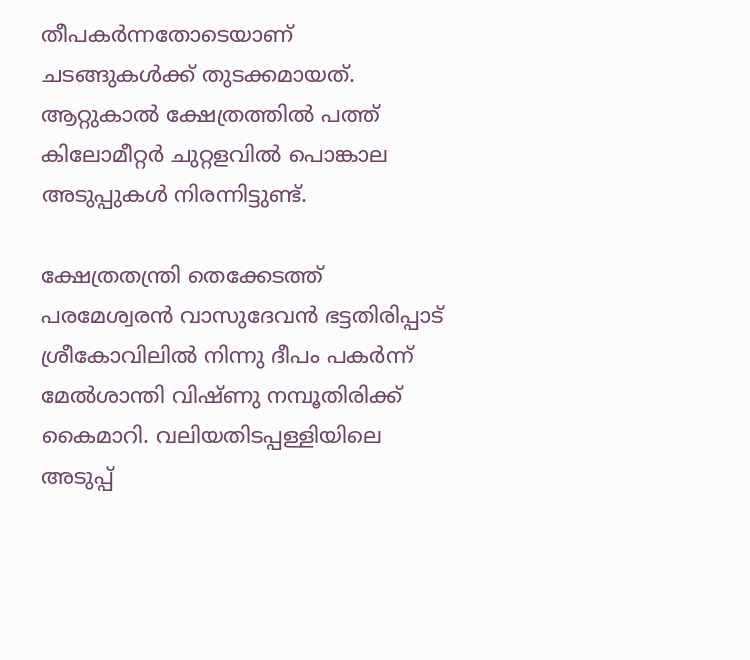തീപകര്‍ന്നതോടെയാണ് ചടങ്ങുകള്‍ക്ക് തുടക്കമായത്. ആറ്റുകാല്‍ ക്ഷേത്രത്തില്‍ പത്ത് കിലോമീറ്റര്‍ ചുറ്റളവില്‍ പൊങ്കാല അടുപ്പുകള്‍ നിരന്നിട്ടുണ്ട്.

ക്ഷേത്രതന്ത്രി തെക്കേടത്ത് പരമേശ്വരന്‍ വാസുദേവന്‍ ഭട്ടതിരിപ്പാട് ശ്രീകോവിലില്‍ നിന്നു ദീപം പകര്‍ന്ന് മേല്‍ശാന്തി വിഷ്ണു നമ്പൂതിരിക്ക് കൈമാറി. വലിയതിടപ്പള്ളിയിലെ അടുപ്പ്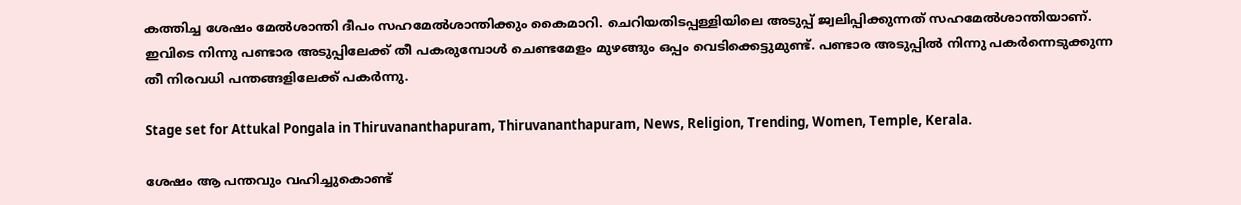കത്തിച്ച ശേഷം മേല്‍ശാന്തി ദീപം സഹമേല്‍ശാന്തിക്കും കൈമാറി. ചെറിയതിടപ്പള്ളിയിലെ അടുപ്പ് ജ്വലിപ്പിക്കുന്നത് സഹമേല്‍ശാന്തിയാണ്. ഇവിടെ നിന്നു പണ്ടാര അടുപ്പിലേക്ക് തീ പകരുമ്പോള്‍ ചെണ്ടമേളം മുഴങ്ങും ഒപ്പം വെടിക്കെട്ടുമുണ്ട്. പണ്ടാര അടുപ്പില്‍ നിന്നു പകര്‍ന്നെടുക്കുന്ന തീ നിരവധി പന്തങ്ങളിലേക്ക് പകര്‍ന്നു.

Stage set for Attukal Pongala in Thiruvananthapuram, Thiruvananthapuram, News, Religion, Trending, Women, Temple, Kerala.

ശേഷം ആ പന്തവും വഹിച്ചുകൊണ്ട്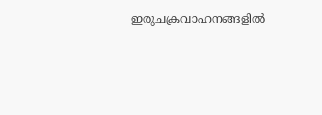ഇരുചക്രവാഹനങ്ങളില്‍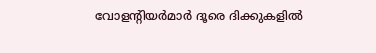വോളന്റിയര്‍മാര്‍ ദൂരെ ദിക്കുകളില്‍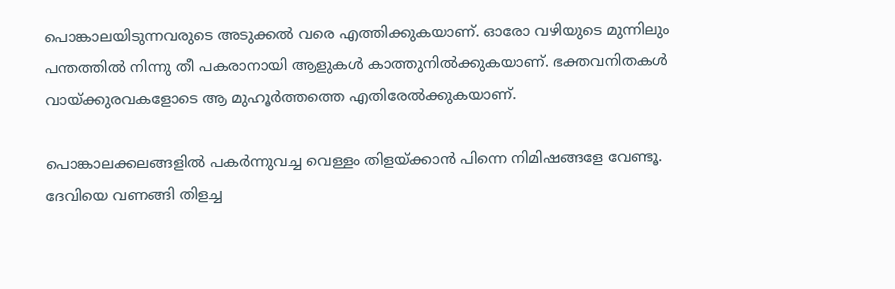പൊങ്കാലയിടുന്നവരുടെ അടുക്കല്‍ വരെ എത്തിക്കുകയാണ്. ഓരോ വഴിയുടെ മുന്നിലും പന്തത്തില്‍ നിന്നു തീ പകരാനായി ആളുകള്‍ കാത്തുനില്‍ക്കുകയാണ്. ഭക്തവനിതകള്‍ വായ്ക്കുരവകളോടെ ആ മുഹൂര്‍ത്തത്തെ എതിരേല്‍ക്കുകയാണ്.

പൊങ്കാലക്കലങ്ങളില്‍ പകര്‍ന്നുവച്ച വെള്ളം തിളയ്ക്കാന്‍ പിന്നെ നിമിഷങ്ങളേ വേണ്ടൂ. ദേവിയെ വണങ്ങി തിളച്ച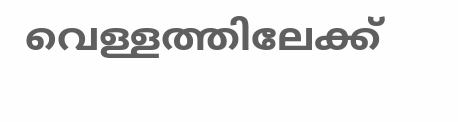വെള്ളത്തിലേക്ക്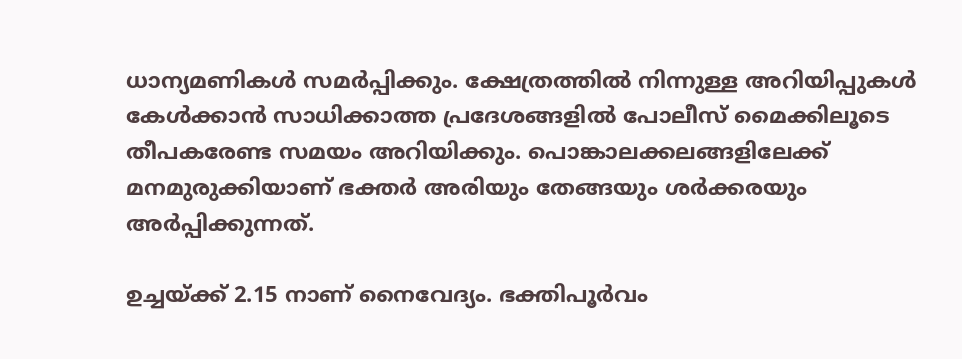ധാന്യമണികള്‍ സമര്‍പ്പിക്കും. ക്ഷേത്രത്തില്‍ നിന്നുള്ള അറിയിപ്പുകള്‍ കേള്‍ക്കാന്‍ സാധിക്കാത്ത പ്രദേശങ്ങളില്‍ പോലീസ് മൈക്കിലൂടെ തീപകരേണ്ട സമയം അറിയിക്കും. പൊങ്കാലക്കലങ്ങളിലേക്ക് മനമുരുക്കിയാണ് ഭക്തര്‍ അരിയും തേങ്ങയും ശര്‍ക്കരയും അര്‍പ്പിക്കുന്നത്.

ഉച്ചയ്ക്ക് 2.15 നാണ് നൈവേദ്യം. ഭക്തിപൂര്‍വം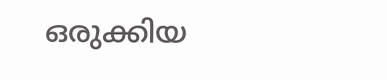ഒരുക്കിയ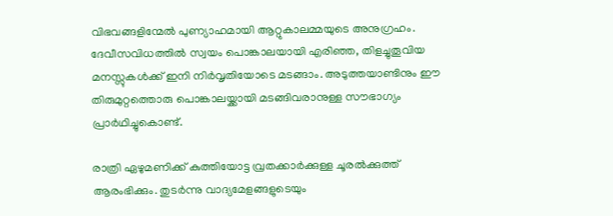വിഭവങ്ങളിന്മേല്‍ പുണ്യാഹമായി ആറ്റുകാലമ്മയുടെ അനുഗ്രഹം. ദേവീസവിധത്തില്‍ സ്വയം പൊങ്കാലയായി എരിഞ്ഞ, തിളച്ചുതൂവിയ മനസ്സുകള്‍ക്ക് ഇനി നിര്‍വൃതിയോടെ മടങ്ങാം. അടുത്തയാണ്ടിനും ഈ തിരുമുറ്റത്തൊരു പൊങ്കാലയ്ക്കായി മടങ്ങിവരാനുള്ള സൗഭാഗ്യം പ്രാര്‍ഥിച്ചുകൊണ്ട്.

രാത്രി ഏഴുമണിക്ക് കുത്തിയോട്ട വ്രതക്കാര്‍ക്കുള്ള ചൂരല്‍ക്കുത്ത് ആരംഭിക്കും. തുടര്‍ന്നു വാദ്യമേളങ്ങളുടെയും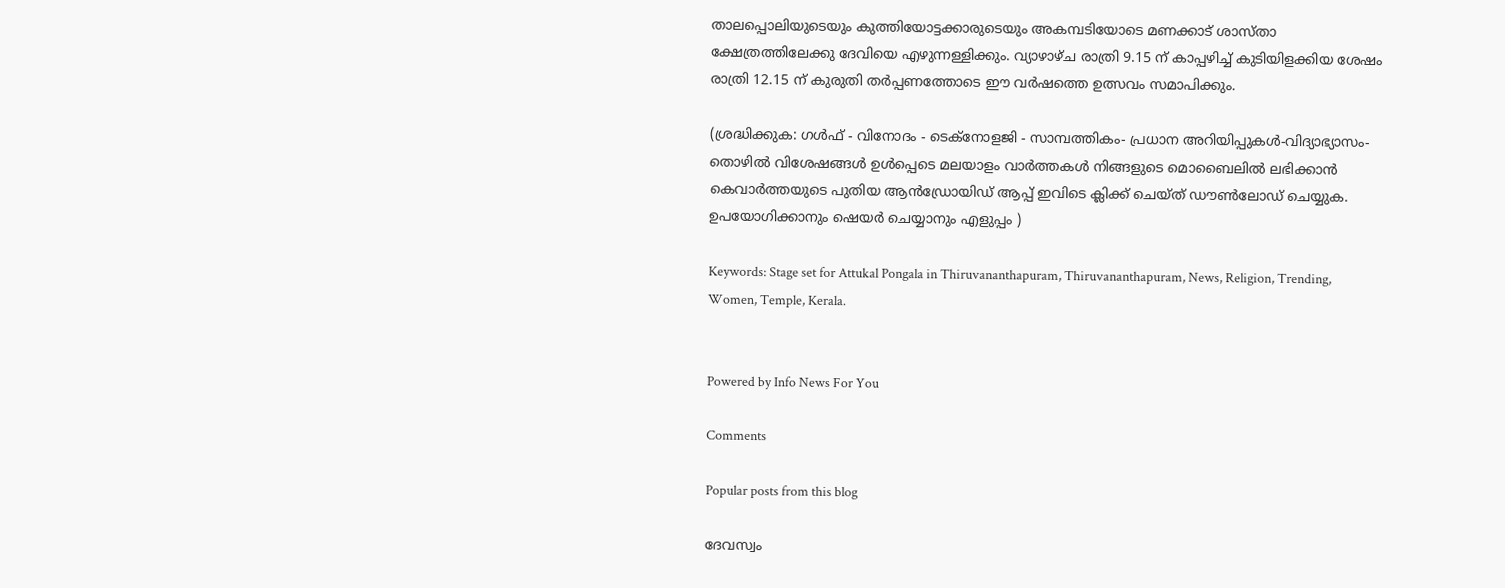താലപ്പൊലിയുടെയും കുത്തിയോട്ടക്കാരുടെയും അകമ്പടിയോടെ മണക്കാട് ശാസ്താ ക്ഷേത്രത്തിലേക്കു ദേവിയെ എഴുന്നള്ളിക്കും. വ്യാഴാഴ്ച രാത്രി 9.15 ന് കാപ്പഴിച്ച് കുടിയിളക്കിയ ശേഷം രാത്രി 12.15 ന് കുരുതി തര്‍പ്പണത്തോടെ ഈ വര്‍ഷത്തെ ഉത്സവം സമാപിക്കും.

(ശ്രദ്ധിക്കുക: ഗൾഫ് - വിനോദം - ടെക്നോളജി - സാമ്പത്തികം- പ്രധാന അറിയിപ്പുകൾ-വിദ്യാഭ്യാസം-തൊഴിൽ വിശേഷങ്ങൾ ഉൾപ്പെടെ മലയാളം വാർത്തകൾ നിങ്ങളുടെ മൊബൈലിൽ ലഭിക്കാൻ കെവാർത്തയുടെ പുതിയ ആൻഡ്രോയിഡ് ആപ്പ് ഇവിടെ ക്ലിക്ക് ചെയ്ത് ഡൗൺലോഡ് ചെയ്യുക. ഉപയോഗിക്കാനും ഷെയർ ചെയ്യാനും എളുപ്പം )

Keywords: Stage set for Attukal Pongala in Thiruvananthapuram, Thiruvananthapuram, News, Religion, Trending, Women, Temple, Kerala.


Powered by Info News For You

Comments

Popular posts from this blog

ദേവസ്വം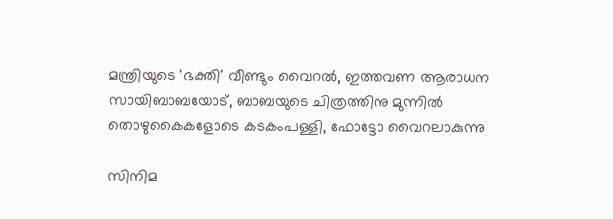മന്ത്രിയുടെ 'ഭക്തി' വീണ്ടും വൈറല്‍, ഇത്തവണ ആരാധന സായിബാബയോട്, ബാബയുടെ ചിത്രത്തിനു മുന്നില്‍ തൊഴുകൈകളോടെ കടകംപള്ളി, ഫോട്ടോ വൈറലാകുന്നു

സിനിമ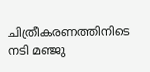ചിത്രീകരണത്തിനിടെ നടി മഞ്ജു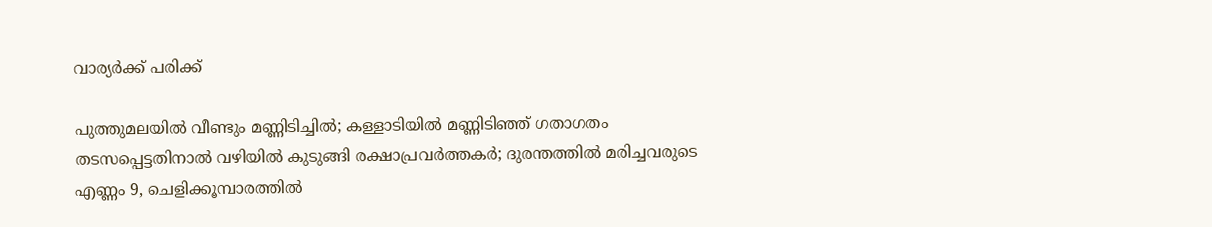വാര്യര്‍ക്ക് പരിക്ക്

പുത്തുമലയില്‍ വീണ്ടും മണ്ണിടിച്ചില്‍; കള്ളാടിയില്‍ മണ്ണിടിഞ്ഞ് ഗതാഗതം തടസപ്പെട്ടതിനാല്‍ വഴിയില്‍ കുടുങ്ങി രക്ഷാപ്രവര്‍ത്തകര്‍; ദുരന്തത്തില്‍ മരിച്ചവരുടെ എണ്ണം 9, ചെളിക്കൂമ്പാരത്തില്‍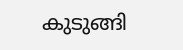കുടുങ്ങി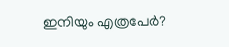ഇനിയും എത്രപേര്‍?